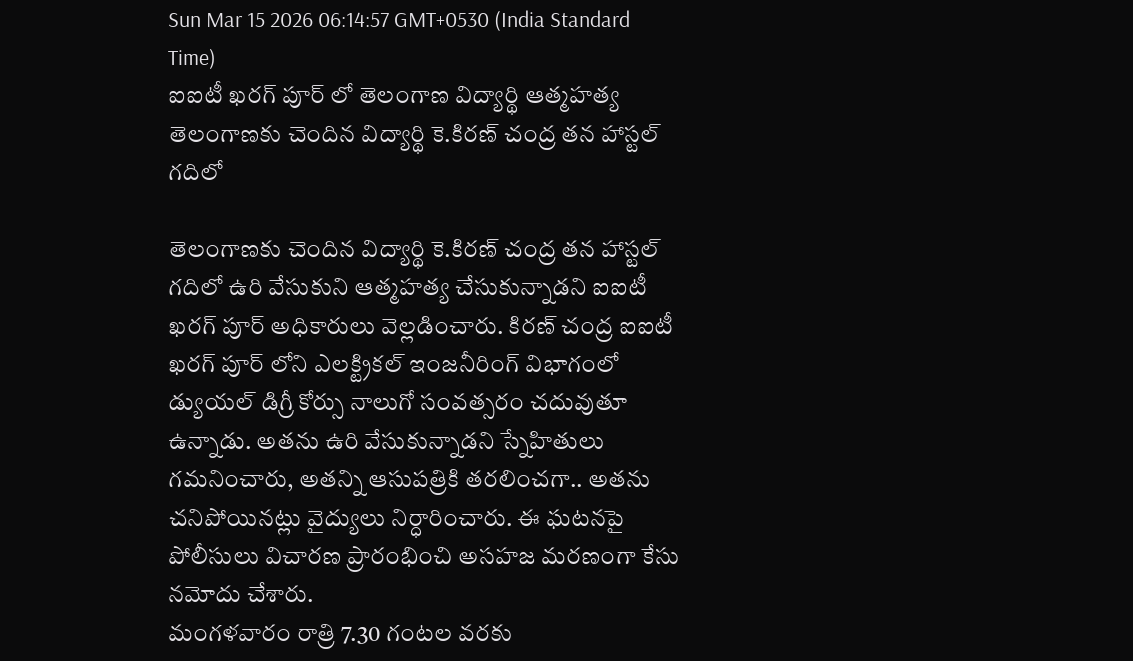Sun Mar 15 2026 06:14:57 GMT+0530 (India Standard Time)
ఐఐటీ ఖరగ్ పూర్ లో తెలంగాణ విద్యార్థి ఆత్మహత్య
తెలంగాణకు చెందిన విద్యార్థి కె.కిరణ్ చంద్ర తన హాస్టల్ గదిలో

తెలంగాణకు చెందిన విద్యార్థి కె.కిరణ్ చంద్ర తన హాస్టల్ గదిలో ఉరి వేసుకుని ఆత్మహత్య చేసుకున్నాడని ఐఐటీ ఖరగ్ పూర్ అధికారులు వెల్లడించారు. కిరణ్ చంద్ర ఐఐటీ ఖరగ్ పూర్ లోని ఎలక్ట్రికల్ ఇంజనీరింగ్ విభాగంలో డ్యుయల్ డిగ్రీ కోర్సు నాలుగో సంవత్సరం చదువుతూ ఉన్నాడు. అతను ఉరి వేసుకున్నాడని స్నేహితులు గమనించారు, అతన్ని ఆసుపత్రికి తరలించగా.. అతను చనిపోయినట్లు వైద్యులు నిర్ధారించారు. ఈ ఘటనపై పోలీసులు విచారణ ప్రారంభించి అసహజ మరణంగా కేసు నమోదు చేశారు.
మంగళవారం రాత్రి 7.30 గంటల వరకు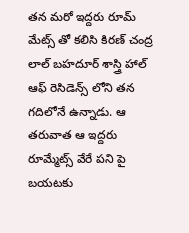తన మరో ఇద్దరు రూమ్ మేట్స్ తో కలిసి కిరణ్ చంద్ర లాల్ బహదూర్ శాస్త్రి హాల్ ఆఫ్ రెసిడెన్స్ లోని తన గదిలోనే ఉన్నాడు. ఆ తరువాత ఆ ఇద్దరు రూమ్మేట్స్ వేరే పని పై బయటకు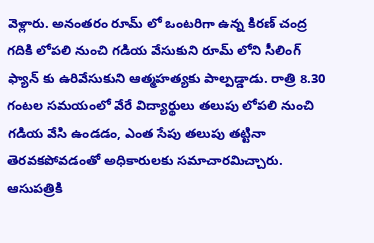వెళ్లారు. అనంతరం రూమ్ లో ఒంటరిగా ఉన్న కిరణ్ చంద్ర గదికి లోపలి నుంచి గడియ వేసుకుని రూమ్ లోని సీలింగ్ ఫ్యాన్ కు ఉరివేసుకుని ఆత్మహత్యకు పాల్పడ్డాడు. రాత్రి 8.30 గంటల సమయంలో వేరే విద్యార్థులు తలుపు లోపలి నుంచి గడియ వేసి ఉండడం, ఎంత సేపు తలుపు తట్టినా తెరవకపోవడంతో అధికారులకు సమాచారమిచ్చారు. ఆసుపత్రికి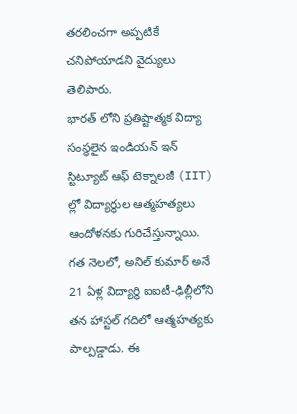తరలించగా అప్పటికే చనిపోయాడని వైద్యులు తెలిపారు.
భారత్ లోని ప్రతిష్టాత్మక విద్యా సంస్థలైన ఇండియన్ ఇన్ స్టిట్యూట్ ఆఫ్ టెక్నాలజీ (IIT) ల్లో విద్యార్థుల ఆత్మహత్యలు ఆందోళనకు గురిచేస్తున్నాయి. గత నెలలో, అనిల్ కుమార్ అనే 21 ఏళ్ల విద్యార్థి ఐఐటీ-ఢిల్లీలోని తన హాస్టల్ గదిలో ఆత్మహత్యకు పాల్పడ్డాడు. ఈ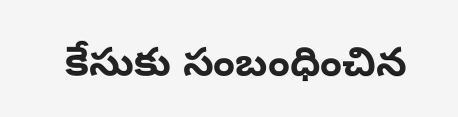కేసుకు సంబంధించిన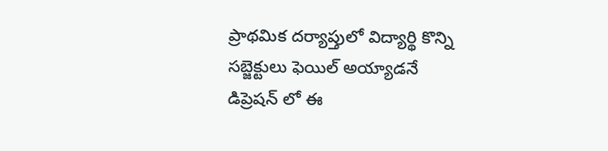ప్రాథమిక దర్యాప్తులో విద్యార్థి కొన్ని సబ్జెక్టులు ఫెయిల్ అయ్యాడనే డిప్రెషన్ లో ఈ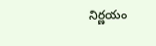నిర్ణయం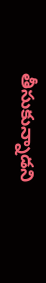తీసుకున్నాడని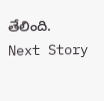తేలింది.
Next Story